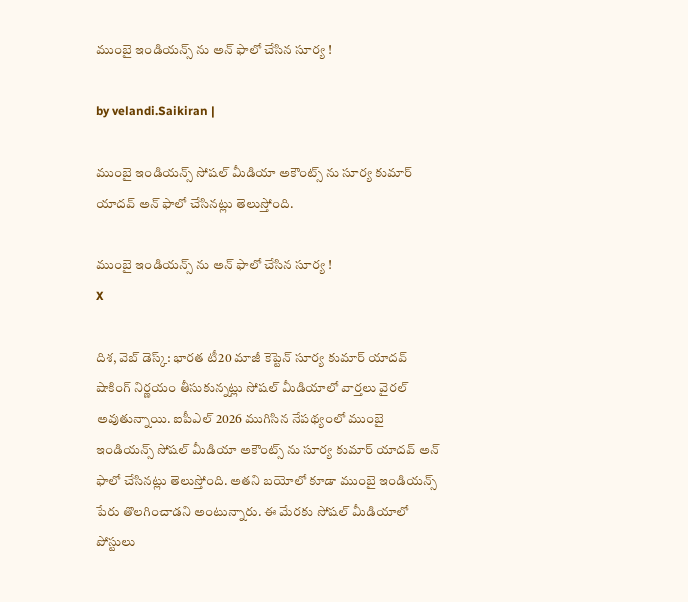ముంబై ఇండియ‌న్స్ ను అన్ ఫాలో చేసిన సూర్య !

by velandi.Saikiran |

ముంబై ఇండియన్స్ సోషల్ మీడియా అకౌంట్స్ ను సూర్య కుమార్ యాదవ్ అన్ ఫాలో చేసినట్లు తెలుస్తోంది.

ముంబై ఇండియ‌న్స్ ను అన్ ఫాలో చేసిన సూర్య !
X

దిశ‌, వెబ్ డెస్క్: భారత టీ20 మాజీ కెప్టెన్ సూర్య కుమార్ యాదవ్ షాకింగ్ నిర్ణయం తీసుకున్నట్లు సోషల్ మీడియాలో వార్తలు వైరల్ అవుతున్నాయి. ఐపీఎల్ 2026 ముగిసిన నేపథ్యంలో ముంబై ఇండియన్స్ సోషల్ మీడియా అకౌంట్స్ ను సూర్య కుమార్ యాదవ్ అన్ ఫాలో చేసినట్లు తెలుస్తోంది. అతని బయోలో కూడా ముంబై ఇండియన్స్ పేరు తొలగించాడని అంటున్నారు. ఈ మేరకు సోషల్ మీడియాలో పోస్టులు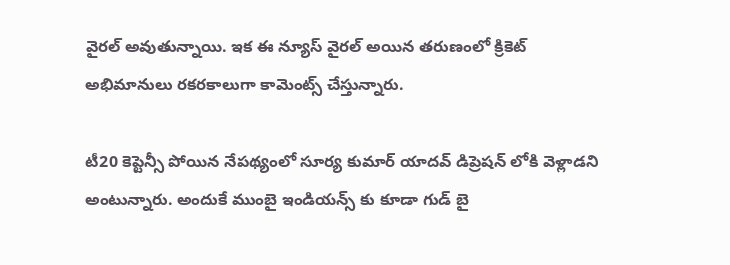వైరల్ అవుతున్నాయి. ఇక ఈ న్యూస్ వైరల్ అయిన తరుణంలో క్రికెట్ అభిమానులు రకరకాలుగా కామెంట్స్ చేస్తున్నారు.

టీ20 కెప్టెన్సీ పోయిన నేపథ్యంలో సూర్య కుమార్ యాదవ్ డిప్రెషన్ లోకి వెళ్లాడని అంటున్నారు. అందుకే ముంబై ఇండియన్స్ కు కూడా గుడ్ బై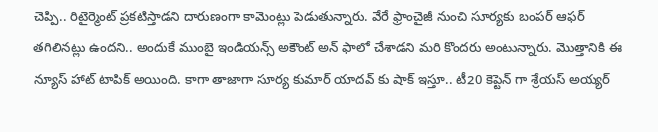చెప్పి.. రిటైర్మెంట్ ప్రకటిస్తాడని దారుణంగా కామెంట్లు పెడుతున్నారు. వేరే ఫ్రాంచైజీ నుంచి సూర్యకు బంపర్ ఆఫర్ తగిలినట్లు ఉందని.. అందుకే ముంబై ఇండియన్స్ అకౌంట్ అన్ ఫాలో చేశాడని మరి కొంద‌రు అంటున్నారు. మొత్తానికి ఈ న్యూస్ హాట్ టాపిక్ అయింది. కాగా తాజాగా సూర్య కుమార్ యాదవ్ కు షాక్ ఇస్తూ.. టీ20 కెప్టెన్ గా శ్రేయస్ అయ్యర్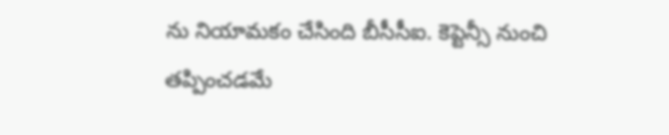ను నియామకం చేసింది బీసీసీఐ. కెప్టెన్సీ నుంచి తప్పించడమే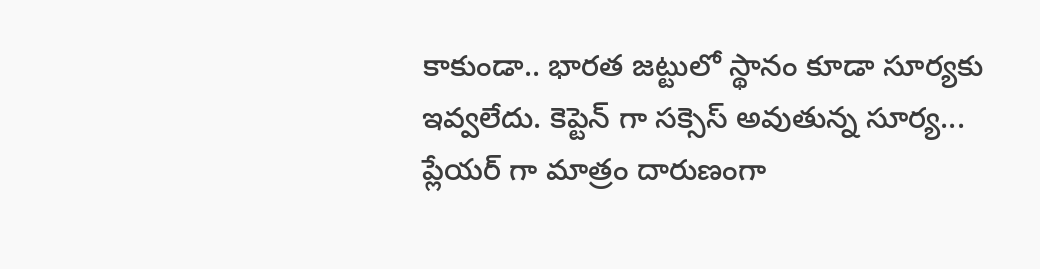కాకుండా.. భారత జట్టులో స్థానం కూడా సూర్యకు ఇవ్వలేదు. కెప్టెన్ గా సక్సెస్ అవుతున్న సూర్య... ప్లేయర్ గా మాత్రం దారుణంగా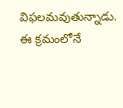విఫలమవుతున్నాడు. ఈ క్రమంలోనే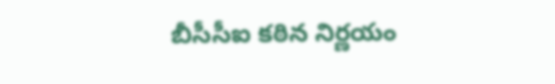బీసీసీఐ కఠిన నిర్ణయం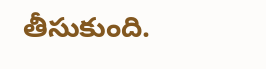తీసుకుంది.